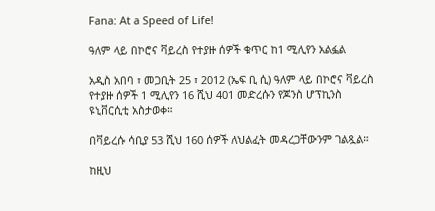Fana: At a Speed of Life!

ዓለም ላይ በኮሮና ቫይረስ የተያዙ ሰዎች ቁጥር ከ1 ሚሊየን አልፏል

አዲስ አበባ ፣ መጋቢት 25 ፣ 2012 (ኤፍ ቢ ሲ) ዓለም ላይ በኮሮና ቫይረስ የተያዙ ሰዎች 1 ሚሊየን 16 ሺህ 401 መድረሱን የጆንስ ሆፕኪንስ ዩኒቨርሲቲ አስታወቀ።

በቫይረሱ ሳቢያ 53 ሺህ 160 ሰዎች ለህልፈት መዳረጋቸውንም ገልጿል።

ከዚህ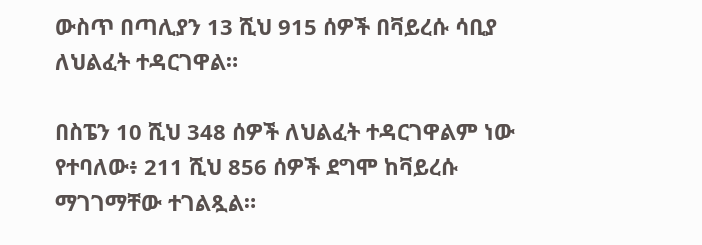ውስጥ በጣሊያን 13 ሺህ 915 ሰዎች በቫይረሱ ሳቢያ ለህልፈት ተዳርገዋል።

በስፔን 10 ሺህ 348 ሰዎች ለህልፈት ተዳርገዋልም ነው የተባለው፥ 211 ሺህ 856 ሰዎች ደግሞ ከቫይረሱ ማገገማቸው ተገልጿል።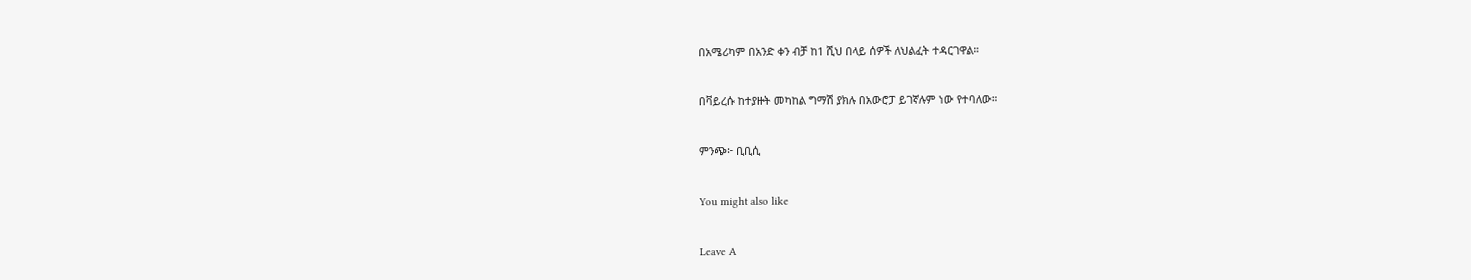በአሜሪካም በአንድ ቀን ብቻ ከ1 ሺህ በላይ ሰዎች ለህልፈት ተዳርገዋል።

በቫይረሱ ከተያዙት መካከል ግማሽ ያክሉ በአውሮፓ ይገኛሉም ነው የተባለው።

ምንጭ፦ ቢቢሲ

You might also like

Leave A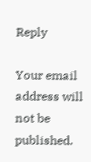Reply

Your email address will not be published.